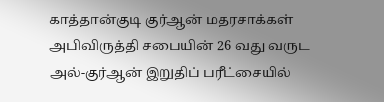காத்தான்குடி குர்ஆன் மதரசாக்கள் அபிவிருத்தி சபையின் 26 வது வருட அல்-குர்ஆன் இறுதிப் பரீட்சையில்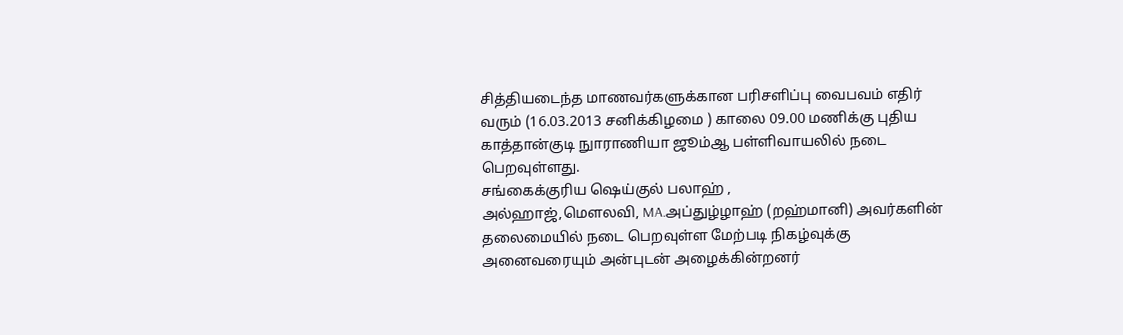சித்தியடைந்த மாணவர்களுக்கான பரிசளிப்பு வைபவம் எதிர் வரும் (16.03.2013 சனிக்கிழமை ) காலை 09.00 மணிக்கு புதிய காத்தான்குடி நுாராணியா ஜூம்ஆ பள்ளிவாயலில் நடை பெறவுள்ளது.
சங்கைக்குரிய ஷெய்குல் பலாஹ் ,
அல்ஹாஜ்,மௌலவி, MA.அப்துழ்ழாஹ் (றஹ்மானி) அவர்களின் தலைமையில் நடை பெறவுள்ள மேற்படி நிகழ்வுக்கு அனைவரையும் அன்புடன் அழைக்கின்றனர்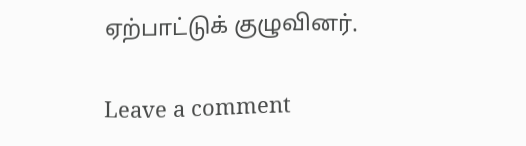ஏற்பாட்டுக் குழுவினர்.

Leave a comment